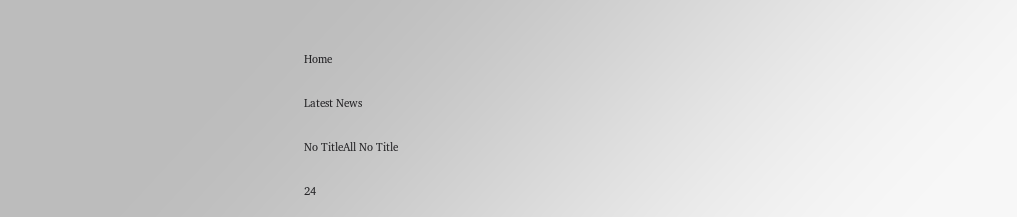Home

Latest News

No TitleAll No Title

24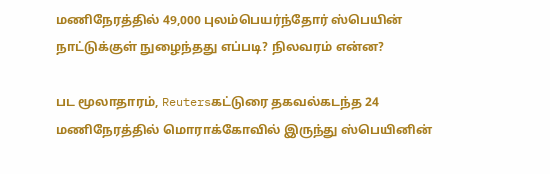மணிநேரத்தில் 49,000 புலம்பெயர்ந்தோர் ஸ்பெயின் நாட்டுக்குள் நுழைந்தது எப்படி? நிலவரம் என்ன?

பட மூலாதாரம், Reutersகட்டுரை தகவல்கடந்த 24 மணிநேரத்தில் மொராக்கோவில் இருந்து ஸ்பெயினின்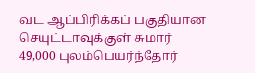வட ஆப்பிரிக்கப் பகுதியான செயுட்டாவுக்குள் சுமார் 49,000 புலம்பெயர்ந்தோர்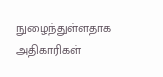நுழைந்துள்ளதாக அதிகாரிகள்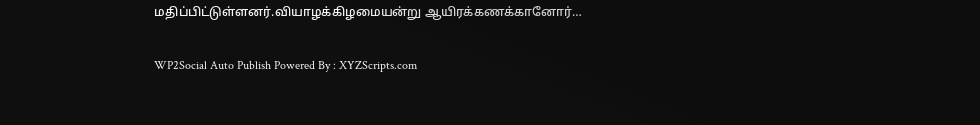மதிப்பிட்டுள்ளனர்.வியாழக்கிழமையன்று ஆயிரக்கணக்கானோர்…

WP2Social Auto Publish Powered By : XYZScripts.com